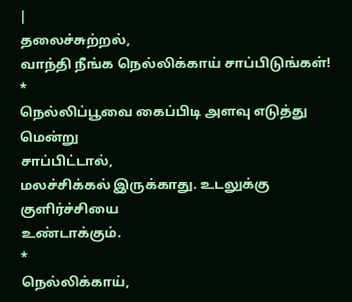|
தலைச்சுற்றல்,
வாந்தி நீங்க நெல்லிக்காய் சாப்பிடுங்கள்!
*
நெல்லிப்பூவை கைப்பிடி அளவு எடுத்து மென்று
சாப்பிட்டால்,
மலச்சிக்கல் இருக்காது. உடலுக்கு குளிர்ச்சியை
உண்டாக்கும்.
*
நெல்லிக்காய்,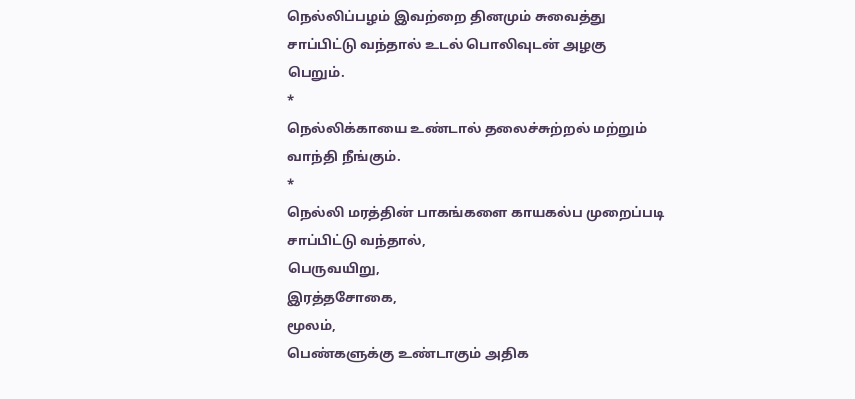நெல்லிப்பழம் இவற்றை தினமும் சுவைத்து
சாப்பிட்டு வந்தால் உடல் பொலிவுடன் அழகு
பெறும்.
*
நெல்லிக்காயை உண்டால் தலைச்சுற்றல் மற்றும்
வாந்தி நீங்கும்.
*
நெல்லி மரத்தின் பாகங்களை காயகல்ப முறைப்படி
சாப்பிட்டு வந்தால்,
பெருவயிறு,
இரத்தசோகை,
மூலம்,
பெண்களுக்கு உண்டாகும் அதிக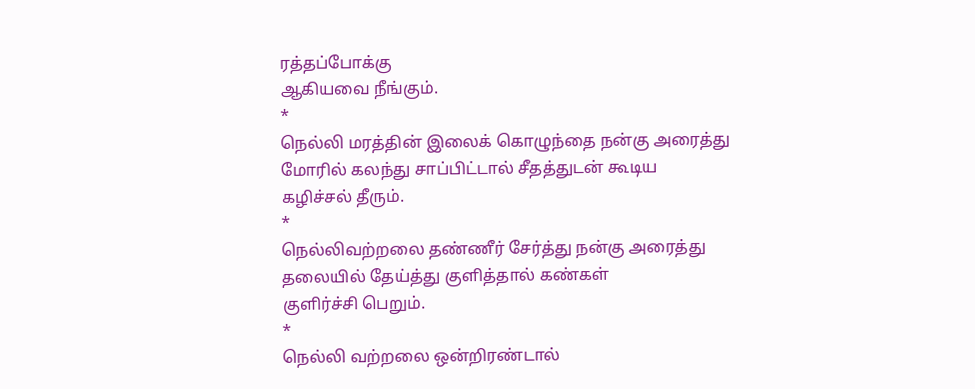ரத்தப்போக்கு
ஆகியவை நீங்கும்.
*
நெல்லி மரத்தின் இலைக் கொழுந்தை நன்கு அரைத்து
மோரில் கலந்து சாப்பிட்டால் சீதத்துடன் கூடிய
கழிச்சல் தீரும்.
*
நெல்லிவற்றலை தண்ணீர் சேர்த்து நன்கு அரைத்து
தலையில் தேய்த்து குளித்தால் கண்கள்
குளிர்ச்சி பெறும்.
*
நெல்லி வற்றலை ஒன்றிரண்டால்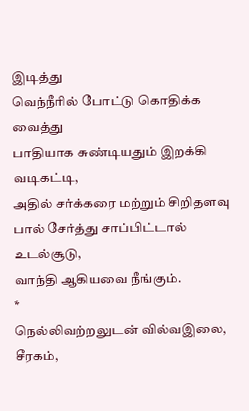இடித்து
வெந்நீரில் போட்டு கொதிக்க வைத்து
பாதியாக சுண்டியதும் இறக்கி வடிகட்டி,
அதில் சர்க்கரை மற்றும் சிறிதளவு
பால் சேர்த்து சாப்பிட்டால் உடல்சூடு,
வாந்தி ஆகியவை நீங்கும்.
*
நெல்லிவற்றலுடன் வில்வஇலை,
சீரகம்,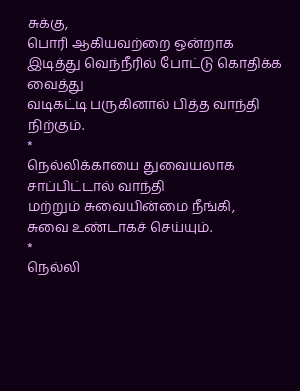சுக்கு,
பொரி ஆகியவற்றை ஒன்றாக
இடித்து வெந்நீரில் போட்டு கொதிக்க வைத்து
வடிகட்டி பருகினால் பித்த வாந்தி
நிற்கும்.
*
நெல்லிக்காயை துவையலாக சாப்பிட்டால் வாந்தி
மற்றும் சுவையின்மை நீங்கி,
சுவை உண்டாகச் செய்யும்.
*
நெல்லி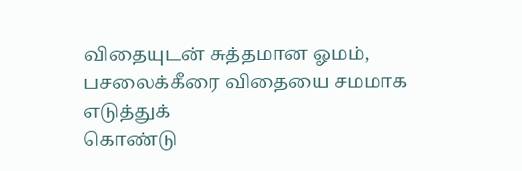விதையுடன் சுத்தமான ஓமம்,
பசலைக்கீரை விதையை சமமாக எடுத்துக்
கொண்டு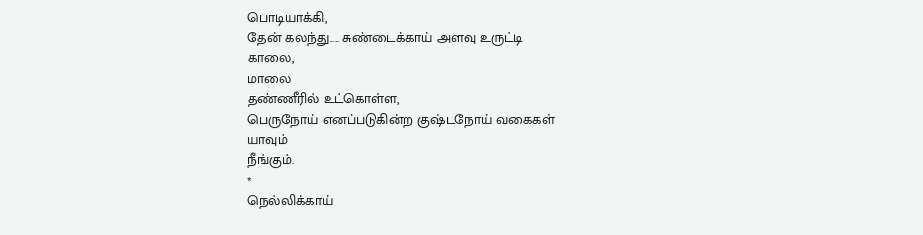பொடியாக்கி,
தேன் கலந்து.... சுண்டைக்காய் அளவு உருட்டி
காலை,
மாலை
தண்ணீரில் உட்கொள்ள,
பெருநோய் எனப்படுகின்ற குஷ்டநோய் வகைகள்
யாவும்
நீங்கும்.
*
நெல்லிக்காய்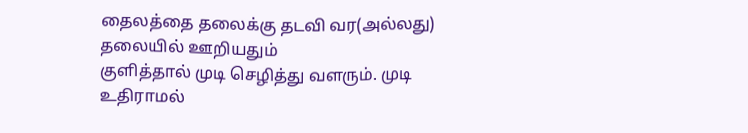தைலத்தை தலைக்கு தடவி வர(அல்லது)
தலையில் ஊறியதும்
குளித்தால் முடி செழித்து வளரும். முடி
உதிராமல்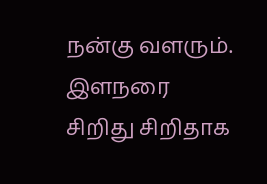நன்கு வளரும். இளநரை
சிறிது சிறிதாக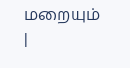மறையும்
|